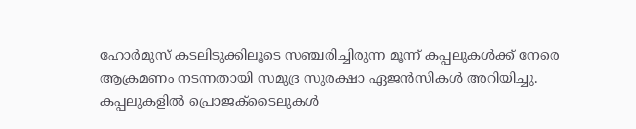ഹോർമുസ് കടലിടുക്കിലൂടെ സഞ്ചരിച്ചിരുന്ന മൂന്ന് കപ്പലുകൾക്ക് നേരെ ആക്രമണം നടന്നതായി സമുദ്ര സുരക്ഷാ ഏജൻസികൾ അറിയിച്ചു. കപ്പലുകളിൽ പ്രൊജക്ടൈലുകൾ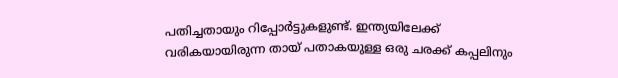പതിച്ചതായും റിപ്പോർട്ടുകളുണ്ട്. ഇന്ത്യയിലേക്ക് വരികയായിരുന്ന തായ് പതാകയുള്ള ഒരു ചരക്ക് കപ്പലിനും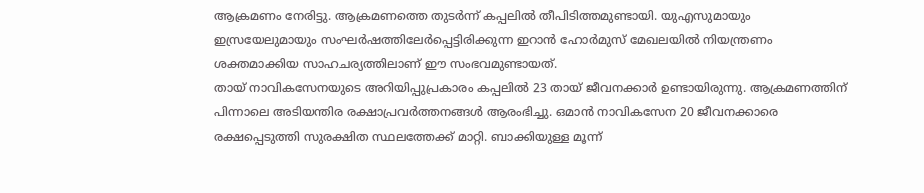ആക്രമണം നേരിട്ടു. ആക്രമണത്തെ തുടർന്ന് കപ്പലിൽ തീപിടിത്തമുണ്ടായി. യുഎസുമായും ഇസ്രയേലുമായും സംഘർഷത്തിലേർപ്പെട്ടിരിക്കുന്ന ഇറാൻ ഹോർമുസ് മേഖലയിൽ നിയന്ത്രണം ശക്തമാക്കിയ സാഹചര്യത്തിലാണ് ഈ സംഭവമുണ്ടായത്.
തായ് നാവികസേനയുടെ അറിയിപ്പുപ്രകാരം കപ്പലിൽ 23 തായ് ജീവനക്കാർ ഉണ്ടായിരുന്നു. ആക്രമണത്തിന് പിന്നാലെ അടിയന്തിര രക്ഷാപ്രവർത്തനങ്ങൾ ആരംഭിച്ചു. ഒമാൻ നാവികസേന 20 ജീവനക്കാരെ രക്ഷപ്പെടുത്തി സുരക്ഷിത സ്ഥലത്തേക്ക് മാറ്റി. ബാക്കിയുള്ള മൂന്ന്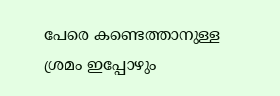പേരെ കണ്ടെത്താനുള്ള ശ്രമം ഇപ്പോഴും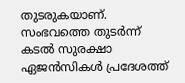തുടരുകയാണ്. സംഭവത്തെ തുടർന്ന് കടൽ സുരക്ഷാ ഏജൻസികൾ പ്രദേശത്ത്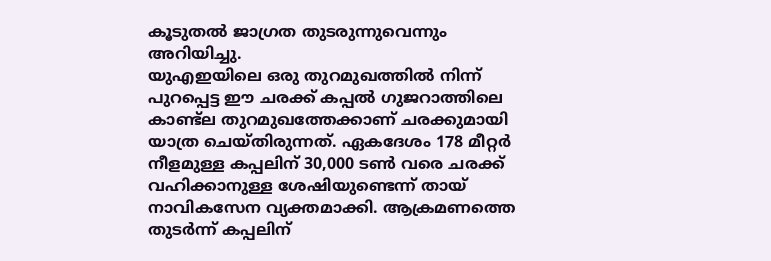കൂടുതൽ ജാഗ്രത തുടരുന്നുവെന്നും അറിയിച്ചു.
യുഎഇയിലെ ഒരു തുറമുഖത്തിൽ നിന്ന് പുറപ്പെട്ട ഈ ചരക്ക് കപ്പൽ ഗുജറാത്തിലെ കാണ്ട്ല തുറമുഖത്തേക്കാണ് ചരക്കുമായി യാത്ര ചെയ്തിരുന്നത്. ഏകദേശം 178 മീറ്റർ നീളമുള്ള കപ്പലിന് 30,000 ടൺ വരെ ചരക്ക് വഹിക്കാനുള്ള ശേഷിയുണ്ടെന്ന് തായ് നാവികസേന വ്യക്തമാക്കി. ആക്രമണത്തെ തുടർന്ന് കപ്പലിന്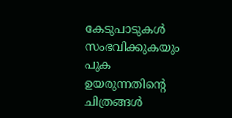കേടുപാടുകൾ സംഭവിക്കുകയും പുക ഉയരുന്നതിന്റെ ചിത്രങ്ങൾ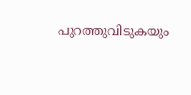പുറത്തുവിടുകയും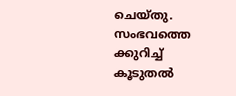ചെയ്തു. സംഭവത്തെ ക്കുറിച്ച് കൂടുതൽ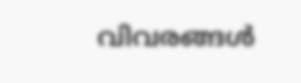വിവരങ്ങൾ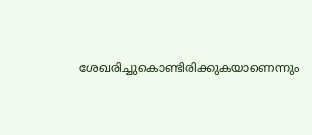ശേഖരിച്ചുകൊണ്ടിരിക്കുകയാണെന്നും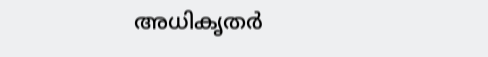അധികൃതർ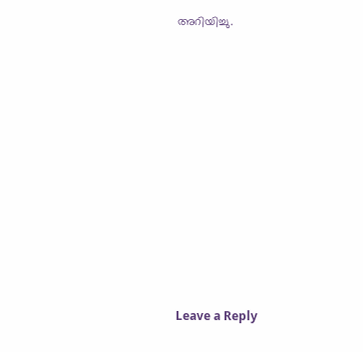അറിയിച്ചു.











Leave a Reply